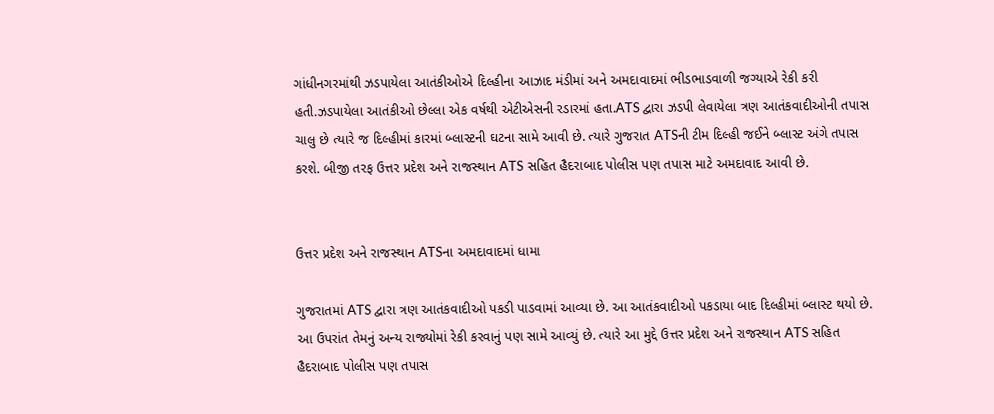ગાંધીનગરમાંથી ઝડપાયેલા આતંકીઓએ દિલ્હીના આઝાદ મંડીમાં અને અમદાવાદમાં ભીડભાડવાળી જગ્યાએ રેકી કરી હતી.ઝડપાયેલા આતંકીઓ છેલ્લા એક વર્ષથી એટીએસની રડારમાં હતા.ATS દ્વારા ઝડપી લેવાયેલા ત્રણ આતંકવાદીઓની તપાસ ચાલુ છે ત્યારે જ દિલ્હીમાં કારમાં બ્લાસ્ટની ઘટના સામે આવી છે. ત્યારે ગુજરાત ATSની ટીમ દિલ્હી જઈને બ્લાસ્ટ અંગે તપાસ કરશે. બીજી તરફ ઉત્તર પ્રદેશ અને રાજસ્થાન ATS સહિત હૈદરાબાદ પોલીસ પણ તપાસ માટે અમદાવાદ આવી છે.


ઉત્તર પ્રદેશ અને રાજસ્થાન ATSના અમદાવાદમાં ધામા

ગુજરાતમાં ATS દ્વારા ત્રણ આતંકવાદીઓ પકડી પાડવામાં આવ્યા છે. આ આતંકવાદીઓ પકડાયા બાદ દિલ્હીમાં બ્લાસ્ટ થયો છે. આ ઉપરાંત તેમનું અન્ય રાજ્યોમાં રેકી કરવાનું પણ સામે આવ્યું છે. ત્યારે આ મુદ્દે ઉત્તર પ્રદેશ અને રાજસ્થાન ATS સહિત હૈદરાબાદ પોલીસ પણ તપાસ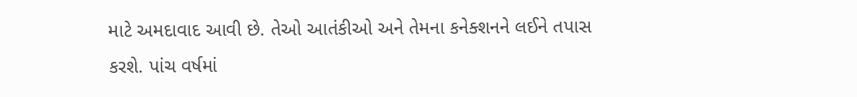માટે અમદાવાદ આવી છે. તેઓ આતંકીઓ અને તેમના કનેક્શનને લઈને તપાસ કરશે. પાંચ વર્ષમાં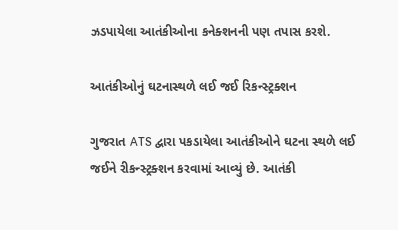ઝડપાયેલા આતંકીઓના કનેક્શનની પણ તપાસ કરશે.

આતંકીઓનું ઘટનાસ્થળે લઈ જઈ રિકન્સ્ટ્રક્શન

ગુજરાત ATS દ્વારા પકડાયેલા આતંકીઓને ઘટના સ્થળે લઈ જઈને રીકન્સ્ટ્રક્શન કરવામાં આવ્યું છે. આતંકી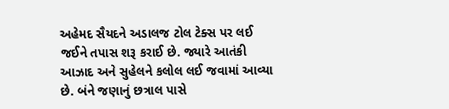અહેમદ સૈયદને અડાલજ ટોલ ટેક્સ પર લઈ જઈને તપાસ શરૂ કરાઈ છે. જ્યારે આતંકી આઝાદ અને સુહેલને કલોલ લઈ જવામાં આવ્યા છે. બંને જણાનું છત્રાલ પાસે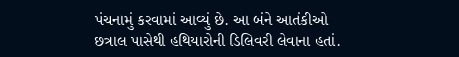પંચનામું કરવામાં આવ્યું છે. આ બંને આતંકીઓ છત્રાલ પાસેથી હથિયારોની ડિલિવરી લેવાના હતાં.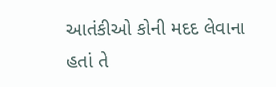આતંકીઓ કોની મદદ લેવાના હતાં તે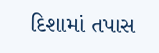દિશામાં તપાસ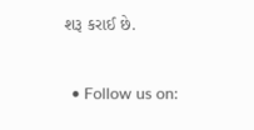શરૂ કરાઈ છે.


  • Follow us on: